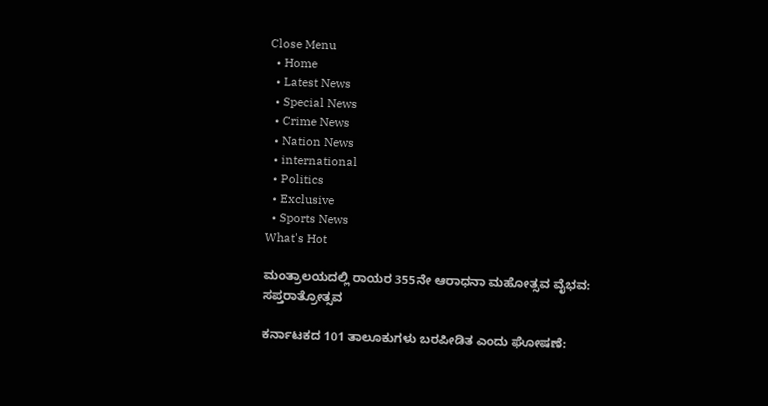Close Menu
  • Home
  • Latest News
  • Special News
  • Crime News
  • Nation News
  • international
  • Politics
  • Exclusive
  • Sports News
What's Hot

ಮಂತ್ರಾಲಯದಲ್ಲಿ ರಾಯರ 355ನೇ ಆರಾಧನಾ ಮಹೋತ್ಸವ ವೈಭವ: ಸಪ್ತರಾತ್ರೋತ್ಸವ

ಕರ್ನಾಟಕದ 101 ತಾಲೂಕುಗಳು ಬರಪೀಡಿತ ಎಂದು ಘೋಷಣೆ: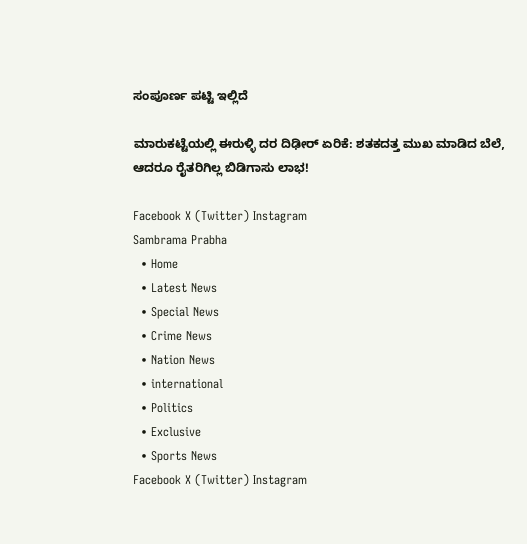ಸಂಪೂರ್ಣ ಪಟ್ಟಿ ಇಲ್ಲಿದೆ

ಮಾರುಕಟ್ಟೆಯಲ್ಲಿ ಈರುಳ್ಳಿ ದರ ದಿಢೀರ್ ಏರಿಕೆ: ಶತಕದತ್ತ ಮುಖ ಮಾಡಿದ ಬೆಲೆ, ಆದರೂ ರೈತರಿಗಿಲ್ಲ ಬಿಡಿಗಾಸು ಲಾಭ!

Facebook X (Twitter) Instagram
Sambrama Prabha
  • Home
  • Latest News
  • Special News
  • Crime News
  • Nation News
  • international
  • Politics
  • Exclusive
  • Sports News
Facebook X (Twitter) Instagram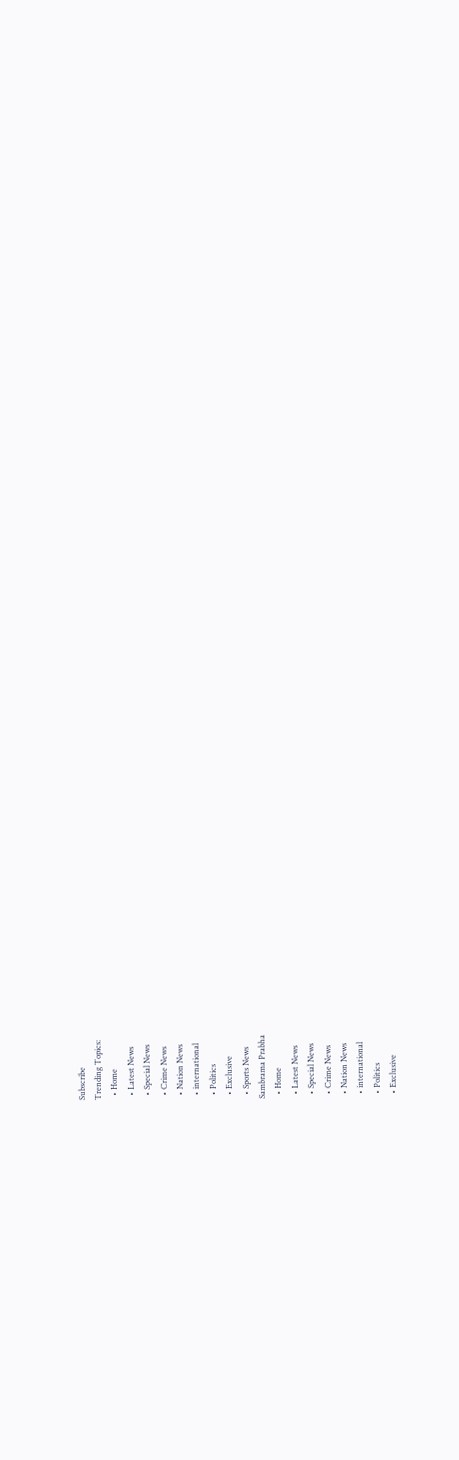Subscribe
Trending Topics:
  • Home
  • Latest News
  • Special News
  • Crime News
  • Nation News
  • international
  • Politics
  • Exclusive
  • Sports News
Sambrama Prabha
  • Home
  • Latest News
  • Special News
  • Crime News
  • Nation News
  • international
  • Politics
  • Exclusive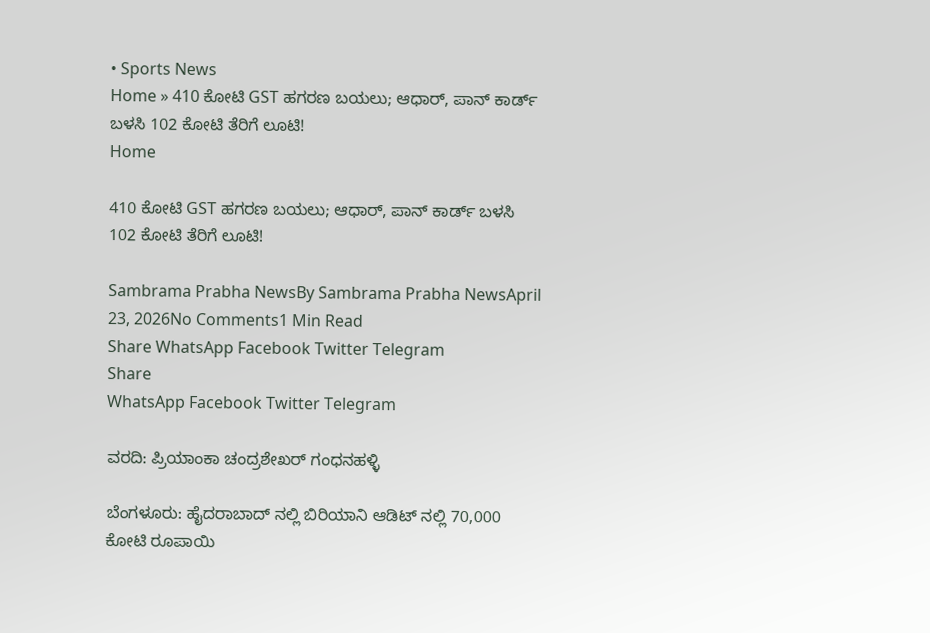• Sports News
Home » 410 ಕೋಟಿ GST ಹಗರಣ ಬಯಲು; ಆಧಾರ್, ಪಾನ್ ಕಾರ್ಡ್ ಬಳಸಿ 102 ಕೋಟಿ ತೆರಿಗೆ ಲೂಟಿ!
Home

410 ಕೋಟಿ GST ಹಗರಣ ಬಯಲು; ಆಧಾರ್, ಪಾನ್ ಕಾರ್ಡ್ ಬಳಸಿ 102 ಕೋಟಿ ತೆರಿಗೆ ಲೂಟಿ!

Sambrama Prabha NewsBy Sambrama Prabha NewsApril 23, 2026No Comments1 Min Read
Share WhatsApp Facebook Twitter Telegram
Share
WhatsApp Facebook Twitter Telegram

ವರದಿ: ಪ್ರಿಯಾಂಕಾ ಚಂದ್ರಶೇಖರ್ ಗಂಧನಹಳ್ಳಿ

ಬೆಂಗಳೂರು: ಹೈದರಾಬಾದ್‌ ನಲ್ಲಿ ಬಿರಿಯಾನಿ ಆಡಿಟ್ ನಲ್ಲಿ 70,000 ಕೋಟಿ ರೂಪಾಯಿ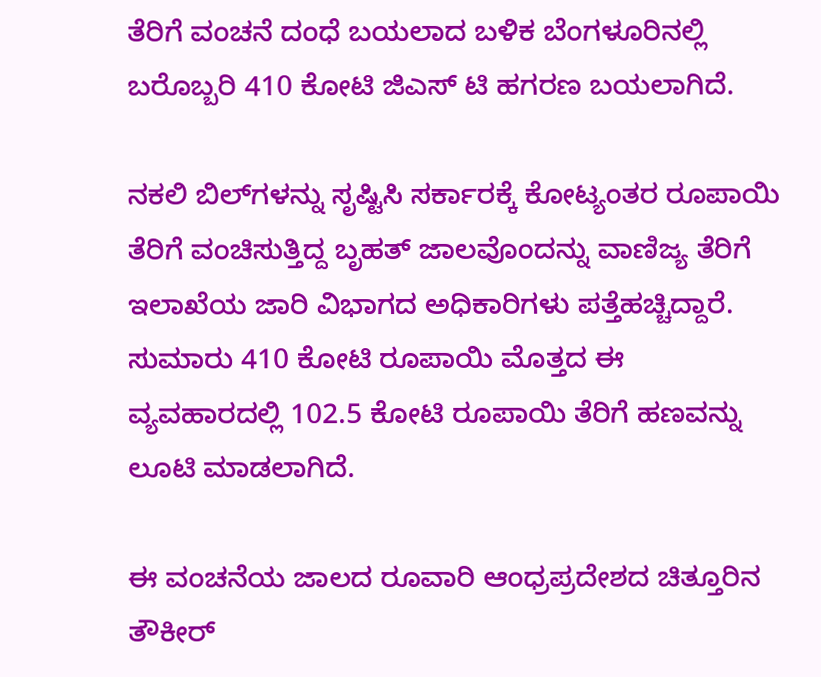ತೆರಿಗೆ ವಂಚನೆ ದಂಧೆ ಬಯಲಾದ ಬಳಿಕ ಬೆಂಗಳೂರಿನಲ್ಲಿ ಬರೊಬ್ಬರಿ 410 ಕೋಟಿ ಜಿಎಸ್ ಟಿ ಹಗರಣ ಬಯಲಾಗಿದೆ.

ನಕಲಿ ಬಿಲ್‌ಗಳನ್ನು ಸೃಷ್ಟಿಸಿ ಸರ್ಕಾರಕ್ಕೆ ಕೋಟ್ಯಂತರ ರೂಪಾಯಿ ತೆರಿಗೆ ವಂಚಿಸುತ್ತಿದ್ದ ಬೃಹತ್ ಜಾಲವೊಂದನ್ನು ವಾಣಿಜ್ಯ ತೆರಿಗೆ ಇಲಾಖೆಯ ಜಾರಿ ವಿಭಾಗದ ಅಧಿಕಾರಿಗಳು ಪತ್ತೆಹಚ್ಚಿದ್ದಾರೆ. ಸುಮಾರು 410 ಕೋಟಿ ರೂಪಾಯಿ ಮೊತ್ತದ ಈ ವ್ಯವಹಾರದಲ್ಲಿ 102.5 ಕೋಟಿ ರೂಪಾಯಿ ತೆರಿಗೆ ಹಣವನ್ನು ಲೂಟಿ ಮಾಡಲಾಗಿದೆ.

ಈ ವಂಚನೆಯ ಜಾಲದ ರೂವಾರಿ ಆಂಧ್ರಪ್ರದೇಶದ ಚಿತ್ತೂರಿನ ತೌಕೀರ್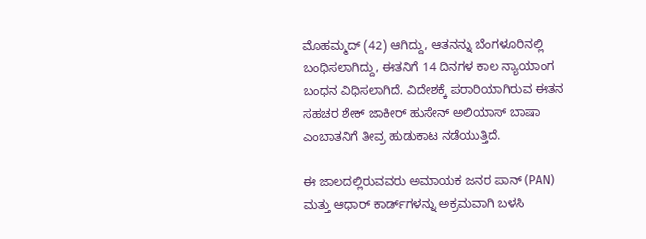ಮೊಹಮ್ಮದ್ (42) ಆಗಿದ್ದು, ಆತನನ್ನು ಬೆಂಗಳೂರಿನಲ್ಲಿ ಬಂಧಿಸಲಾಗಿದ್ದು, ಈತನಿಗೆ 14 ದಿನಗಳ ಕಾಲ ನ್ಯಾಯಾಂಗ ಬಂಧನ ವಿಧಿಸಲಾಗಿದೆ. ವಿದೇಶಕ್ಕೆ ಪರಾರಿಯಾಗಿರುವ ಈತನ ಸಹಚರ ಶೇಕ್ ಜಾಕೀರ್ ಹುಸೇನ್ ಅಲಿಯಾಸ್ ಬಾಷಾ ಎಂಬಾತನಿಗೆ ತೀವ್ರ ಹುಡುಕಾಟ ನಡೆಯುತ್ತಿದೆ.

ಈ ಜಾಲದಲ್ಲಿರುವವರು ಅಮಾಯಕ ಜನರ ಪಾನ್ (PAN) ಮತ್ತು ಆಧಾರ್ ಕಾರ್ಡ್‌ಗಳನ್ನು ಅಕ್ರಮವಾಗಿ ಬಳಸಿ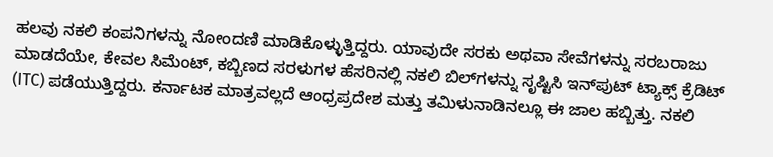ಹಲವು ನಕಲಿ ಕಂಪನಿಗಳನ್ನು ನೋಂದಣಿ ಮಾಡಿಕೊಳ್ಳುತ್ತಿದ್ದರು. ಯಾವುದೇ ಸರಕು ಅಥವಾ ಸೇವೆಗಳನ್ನು ಸರಬರಾಜು ಮಾಡದೆಯೇ, ಕೇವಲ ಸಿಮೆಂಟ್, ಕಬ್ಬಿಣದ ಸರಳುಗಳ ಹೆಸರಿನಲ್ಲಿ ನಕಲಿ ಬಿಲ್‌ಗಳನ್ನು ಸೃಷ್ಟಿಸಿ ಇನ್‌ಪುಟ್ ಟ್ಯಾಕ್ಸ್ ಕ್ರೆಡಿಟ್ (ITC) ಪಡೆಯುತ್ತಿದ್ದರು. ಕರ್ನಾಟಕ ಮಾತ್ರವಲ್ಲದೆ ಆಂಧ್ರಪ್ರದೇಶ ಮತ್ತು ತಮಿಳುನಾಡಿನಲ್ಲೂ ಈ ಜಾಲ ಹಬ್ಬಿತ್ತು. ನಕಲಿ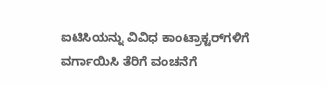ಐಟಿಸಿಯನ್ನು ವಿವಿಧ ಕಾಂಟ್ರಾಕ್ಟರ್‌ಗಳಿಗೆ ವರ್ಗಾಯಿಸಿ ತೆರಿಗೆ ವಂಚನೆಗೆ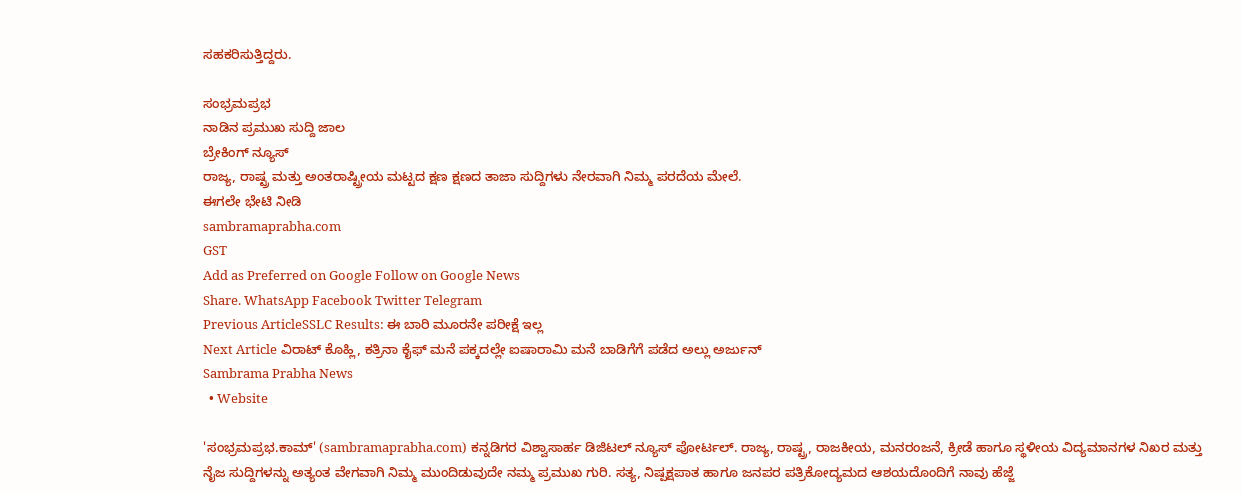ಸಹಕರಿಸುತ್ತಿದ್ದರು.

ಸಂಭ್ರಮಪ್ರಭ
ನಾಡಿನ ಪ್ರಮುಖ ಸುದ್ದಿ ಜಾಲ
ಬ್ರೇಕಿಂಗ್ ನ್ಯೂಸ್
ರಾಜ್ಯ, ರಾಷ್ಟ್ರ ಮತ್ತು ಅಂತರಾಷ್ಟ್ರೀಯ ಮಟ್ಟದ ಕ್ಷಣ ಕ್ಷಣದ ತಾಜಾ ಸುದ್ದಿಗಳು ನೇರವಾಗಿ ನಿಮ್ಮ ಪರದೆಯ ಮೇಲೆ.
ಈಗಲೇ ಭೇಟಿ ನೀಡಿ
sambramaprabha.com
GST
Add as Preferred on Google Follow on Google News
Share. WhatsApp Facebook Twitter Telegram
Previous ArticleSSLC Results: ಈ ಬಾರಿ ಮೂರನೇ ಪರೀಕ್ಷೆ ಇಲ್ಲ
Next Article ವಿರಾಟ್ ಕೊಹ್ಲಿ, ಕತ್ರಿನಾ ಕೈಫ್ ಮನೆ ಪಕ್ಕದಲ್ಲೇ ಐಷಾರಾಮಿ ಮನೆ ಬಾಡಿಗೆಗೆ ಪಡೆದ ಅಲ್ಲು ಅರ್ಜುನ್
Sambrama Prabha News
  • Website

'ಸಂಭ್ರಮಪ್ರಭ.ಕಾಮ್' (sambramaprabha.com) ಕನ್ನಡಿಗರ ವಿಶ್ವಾಸಾರ್ಹ ಡಿಜಿಟಲ್ ನ್ಯೂಸ್ ಪೋರ್ಟಲ್. ರಾಜ್ಯ, ರಾಷ್ಟ್ರ, ರಾಜಕೀಯ, ಮನರಂಜನೆ, ಕ್ರೀಡೆ ಹಾಗೂ ಸ್ಥಳೀಯ ವಿದ್ಯಮಾನಗಳ ನಿಖರ ಮತ್ತು ನೈಜ ಸುದ್ದಿಗಳನ್ನು ಅತ್ಯಂತ ವೇಗವಾಗಿ ನಿಮ್ಮ ಮುಂದಿಡುವುದೇ ನಮ್ಮ ಪ್ರಮುಖ ಗುರಿ. ಸತ್ಯ, ನಿಷ್ಪಕ್ಷಪಾತ ಹಾಗೂ ಜನಪರ ಪತ್ರಿಕೋದ್ಯಮದ ಆಶಯದೊಂದಿಗೆ ನಾವು ಹೆಜ್ಜೆ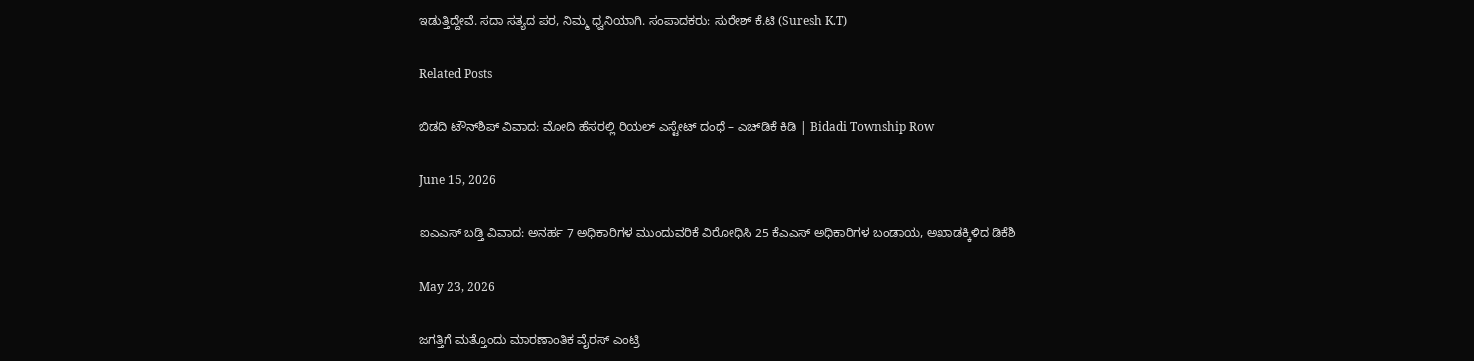ಇಡುತ್ತಿದ್ದೇವೆ. ಸದಾ ಸತ್ಯದ ಪರ, ನಿಮ್ಮ ಧ್ವನಿಯಾಗಿ. ಸಂಪಾದಕರು: ಸುರೇಶ್ ಕೆ.ಟಿ (Suresh K.T)

Related Posts

ಬಿಡದಿ ಟೌನ್‌ಶಿಪ್‌ ವಿವಾದ: ಮೋದಿ ಹೆಸರಲ್ಲಿ ರಿಯಲ್ ಎಸ್ಟೇಟ್ ದಂಧೆ – ಎಚ್‌ಡಿಕೆ ಕಿಡಿ | Bidadi Township Row

June 15, 2026

ಐಎಎಸ್ ಬಡ್ತಿ ವಿವಾದ: ಅನರ್ಹ 7 ಅಧಿಕಾರಿಗಳ ಮುಂದುವರಿಕೆ ವಿರೋಧಿಸಿ 25 ಕೆಎಎಸ್ ಅಧಿಕಾರಿಗಳ ಬಂಡಾಯ, ಅಖಾಡಕ್ಕಿಳಿದ ಡಿಕೆಶಿ

May 23, 2026

ಜಗತ್ತಿಗೆ ಮತ್ತೊಂದು ಮಾರಣಾಂತಿಕ ವೈರಸ್ ಎಂಟ್ರಿ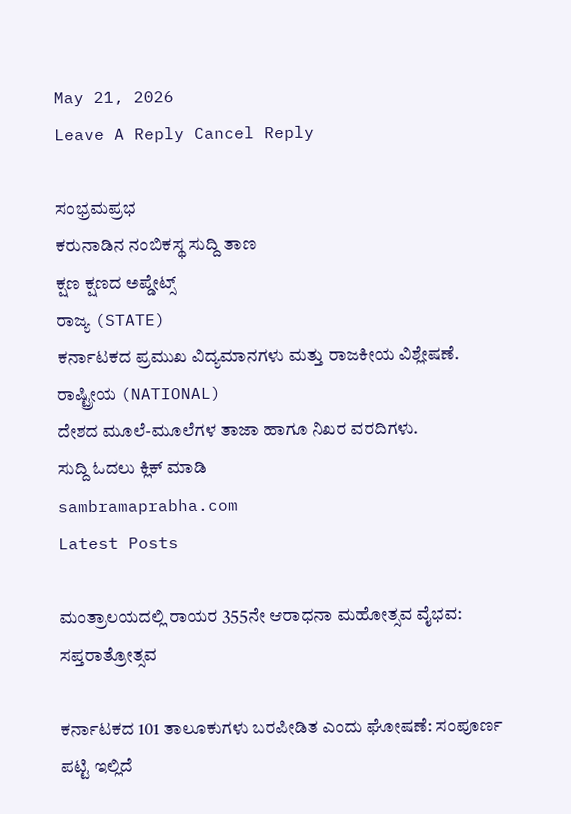May 21, 2026
Leave A Reply Cancel Reply

ಸಂಭ್ರಮಪ್ರಭ
ಕರುನಾಡಿನ ನಂಬಿಕಸ್ಥ ಸುದ್ದಿ ತಾಣ
ಕ್ಷಣ ಕ್ಷಣದ ಅಪ್ಡೇಟ್ಸ್
ರಾಜ್ಯ (STATE)
ಕರ್ನಾಟಕದ ಪ್ರಮುಖ ವಿದ್ಯಮಾನಗಳು ಮತ್ತು ರಾಜಕೀಯ ವಿಶ್ಲೇಷಣೆ.
ರಾಷ್ಟ್ರೀಯ (NATIONAL)
ದೇಶದ ಮೂಲೆ-ಮೂಲೆಗಳ ತಾಜಾ ಹಾಗೂ ನಿಖರ ವರದಿಗಳು.
ಸುದ್ದಿ ಓದಲು ಕ್ಲಿಕ್ ಮಾಡಿ
sambramaprabha.com
Latest Posts

ಮಂತ್ರಾಲಯದಲ್ಲಿ ರಾಯರ 355ನೇ ಆರಾಧನಾ ಮಹೋತ್ಸವ ವೈಭವ: ಸಪ್ತರಾತ್ರೋತ್ಸವ

ಕರ್ನಾಟಕದ 101 ತಾಲೂಕುಗಳು ಬರಪೀಡಿತ ಎಂದು ಘೋಷಣೆ: ಸಂಪೂರ್ಣ ಪಟ್ಟಿ ಇಲ್ಲಿದೆ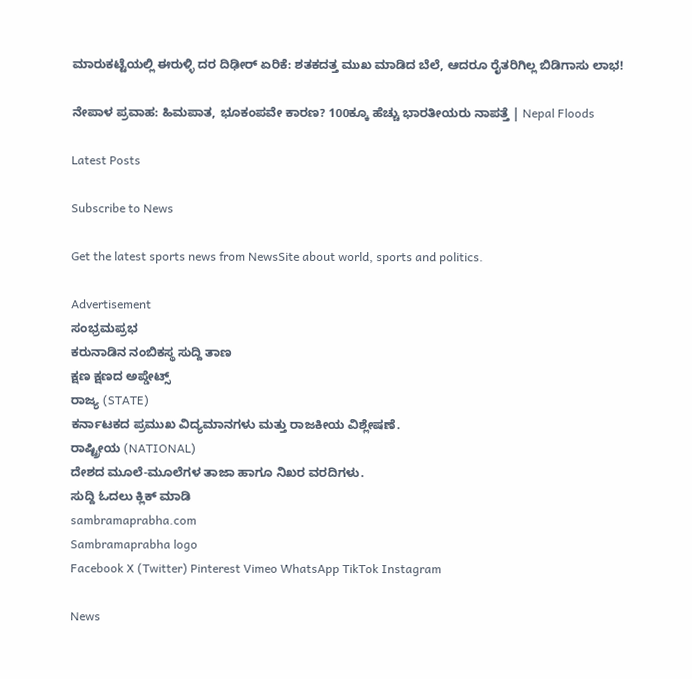ಮಾರುಕಟ್ಟೆಯಲ್ಲಿ ಈರುಳ್ಳಿ ದರ ದಿಢೀರ್ ಏರಿಕೆ: ಶತಕದತ್ತ ಮುಖ ಮಾಡಿದ ಬೆಲೆ, ಆದರೂ ರೈತರಿಗಿಲ್ಲ ಬಿಡಿಗಾಸು ಲಾಭ!

ನೇಪಾಳ ಪ್ರವಾಹ: ಹಿಮಪಾತ, ಭೂಕಂಪವೇ ಕಾರಣ? 100ಕ್ಕೂ ಹೆಚ್ಚು ಭಾರತೀಯರು ನಾಪತ್ತೆ | Nepal Floods

Latest Posts

Subscribe to News

Get the latest sports news from NewsSite about world, sports and politics.

Advertisement
ಸಂಭ್ರಮಪ್ರಭ
ಕರುನಾಡಿನ ನಂಬಿಕಸ್ಥ ಸುದ್ದಿ ತಾಣ
ಕ್ಷಣ ಕ್ಷಣದ ಅಪ್ಡೇಟ್ಸ್
ರಾಜ್ಯ (STATE)
ಕರ್ನಾಟಕದ ಪ್ರಮುಖ ವಿದ್ಯಮಾನಗಳು ಮತ್ತು ರಾಜಕೀಯ ವಿಶ್ಲೇಷಣೆ.
ರಾಷ್ಟ್ರೀಯ (NATIONAL)
ದೇಶದ ಮೂಲೆ-ಮೂಲೆಗಳ ತಾಜಾ ಹಾಗೂ ನಿಖರ ವರದಿಗಳು.
ಸುದ್ದಿ ಓದಲು ಕ್ಲಿಕ್ ಮಾಡಿ
sambramaprabha.com
Sambramaprabha logo
Facebook X (Twitter) Pinterest Vimeo WhatsApp TikTok Instagram

News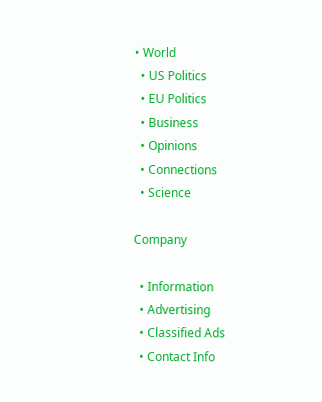• World
  • US Politics
  • EU Politics
  • Business
  • Opinions
  • Connections
  • Science

Company

  • Information
  • Advertising
  • Classified Ads
  • Contact Info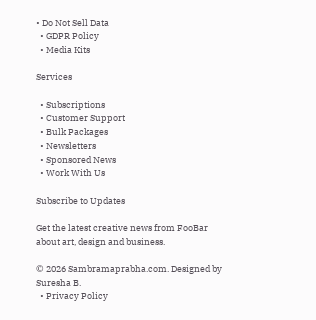• Do Not Sell Data
  • GDPR Policy
  • Media Kits

Services

  • Subscriptions
  • Customer Support
  • Bulk Packages
  • Newsletters
  • Sponsored News
  • Work With Us

Subscribe to Updates

Get the latest creative news from FooBar about art, design and business.

© 2026 Sambramaprabha.com. Designed by Suresha B.
  • Privacy Policy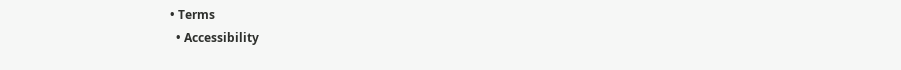• Terms
  • Accessibility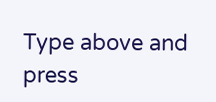Type above and press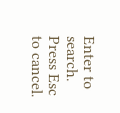Enter to search. Press Esc to cancel.